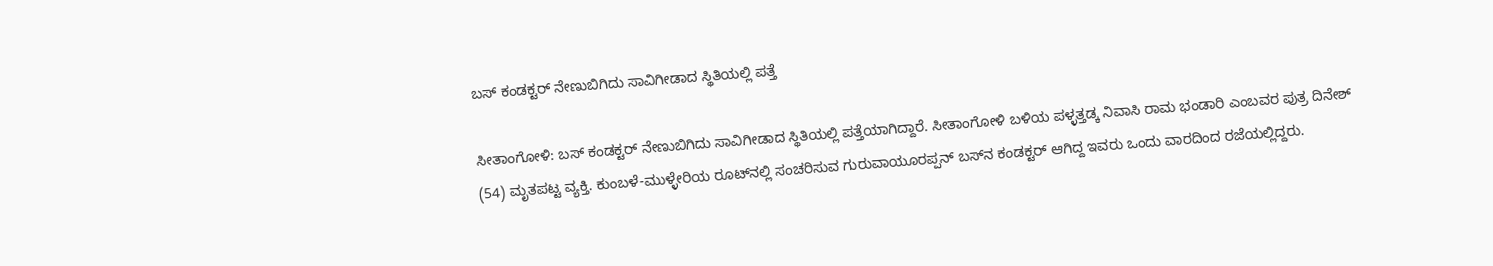ಬಸ್ ಕಂಡಕ್ಟರ್ ನೇಣುಬಿಗಿದು ಸಾವಿಗೀಡಾದ ಸ್ಥಿತಿಯಲ್ಲಿ ಪತ್ತೆ

ಸೀತಾಂಗೋಳಿ: ಬಸ್ ಕಂಡಕ್ಟರ್ ನೇಣುಬಿಗಿದು ಸಾವಿಗೀಡಾದ ಸ್ಥಿತಿಯಲ್ಲಿ ಪತ್ತೆಯಾಗಿದ್ದಾರೆ. ಸೀತಾಂಗೋಳಿ ಬಳಿಯ ಪಳ್ಳತ್ತಡ್ಕ ನಿವಾಸಿ ರಾಮ ಭಂಡಾರಿ ಎಂಬವರ ಪುತ್ರ ದಿನೇಶ್ (54) ಮೃತಪಟ್ಟ ವ್ಯಕ್ತಿ. ಕುಂಬಳೆ-ಮುಳ್ಳೇರಿಯ ರೂಟ್‌ನಲ್ಲಿ ಸಂಚರಿಸುವ ಗುರುವಾಯೂರಪ್ಪನ್ ಬಸ್‌ನ ಕಂಡಕ್ಟರ್ ಆಗಿದ್ದ ಇವರು ಒಂದು ವಾರದಿಂದ ರಜೆಯಲ್ಲಿದ್ದರು.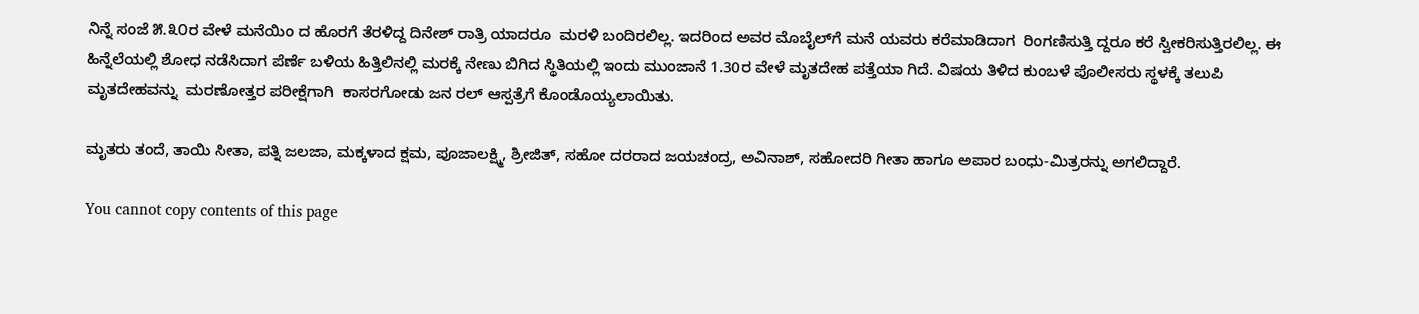ನಿನ್ನೆ ಸಂಜೆ ೫.೩೦ರ ವೇಳೆ ಮನೆಯಿಂ ದ ಹೊರಗೆ ತೆರಳಿದ್ದ ದಿನೇಶ್ ರಾತ್ರಿ ಯಾದರೂ  ಮರಳಿ ಬಂದಿರಲಿಲ್ಲ. ಇದರಿಂದ ಅವರ ಮೊಬೈಲ್‌ಗೆ ಮನೆ ಯವರು ಕರೆಮಾಡಿದಾಗ  ರಿಂಗಣಿಸುತ್ತಿ ದ್ದರೂ ಕರೆ ಸ್ವೀಕರಿಸುತ್ತಿರಲಿಲ್ಲ. ಈ ಹಿನ್ನೆಲೆಯಲ್ಲಿ ಶೋಧ ನಡೆಸಿದಾಗ ಪೆರ್ಣೆ ಬಳಿಯ ಹಿತ್ತಿಲಿನಲ್ಲಿ ಮರಕ್ಕೆ ನೇಣು ಬಿಗಿದ ಸ್ಥಿತಿಯಲ್ಲಿ ಇಂದು ಮುಂಜಾನೆ 1.30ರ ವೇಳೆ ಮೃತದೇಹ ಪತ್ತೆಯಾ ಗಿದೆ. ವಿಷಯ ತಿಳಿದ ಕುಂಬಳೆ ಪೊಲೀಸರು ಸ್ಥಳಕ್ಕೆ ತಲುಪಿ ಮೃತದೇಹವನ್ನು  ಮರಣೋತ್ತರ ಪರೀಕ್ಷೆಗಾಗಿ  ಕಾಸರಗೋಡು ಜನ ರಲ್ ಆಸ್ಪತ್ರೆಗೆ ಕೊಂಡೊಯ್ಯಲಾಯಿತು.

ಮೃತರು ತಂದೆ, ತಾಯಿ ಸೀತಾ, ಪತ್ನಿ ಜಲಜಾ, ಮಕ್ಕಳಾದ ಕ್ಷಮ, ಪೂಜಾಲಕ್ಷ್ಮಿ, ಶ್ರೀಜಿತ್, ಸಹೋ ದರರಾದ ಜಯಚಂದ್ರ, ಅವಿನಾಶ್, ಸಹೋದರಿ ಗೀತಾ ಹಾಗೂ ಅಪಾರ ಬಂಧು-ಮಿತ್ರರನ್ನು ಅಗಲಿದ್ದಾರೆ.

You cannot copy contents of this page